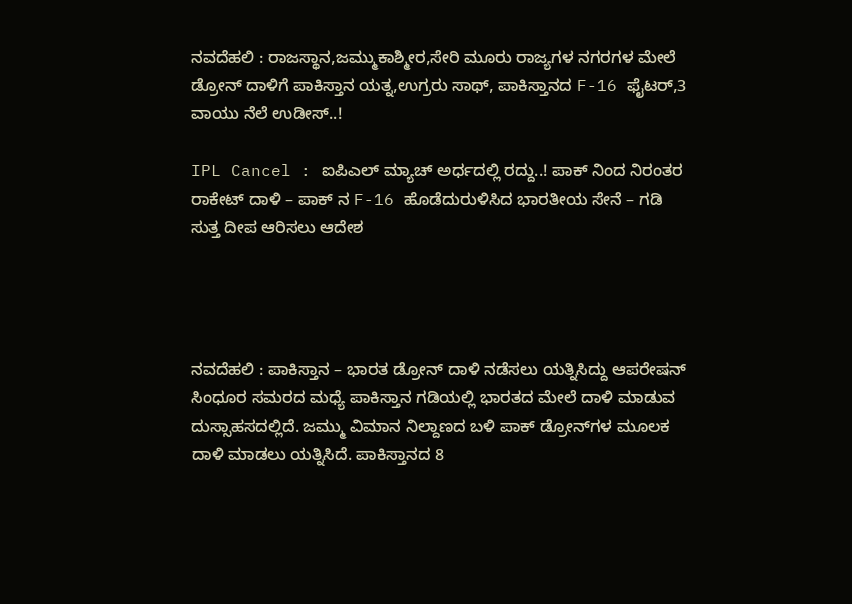ನವದೆಹಲಿ : ರಾಜಸ್ಥಾನ,ಜಮ್ಮುಕಾಶ್ಮೀರ,ಸೇರಿ ಮೂರು ರಾಜ್ಯಗಳ ನಗರಗಳ ಮೇಲೆ ಡ್ರೋನ್ ದಾಳಿಗೆ ಪಾಕಿಸ್ತಾನ ಯತ್ನ,ಉಗ್ರರು ಸಾಥ್, ಪಾಕಿಸ್ತಾನದ F-16 ಫೈಟರ್,3 ವಾಯು ನೆಲೆ ಉಡೀಸ್..!

IPL Cancel : ಐಪಿಎಲ್ ಮ್ಯಾಚ್ ಅರ್ಧದಲ್ಲಿ ರದ್ದು..! ಪಾಕ್ ನಿಂದ ನಿರಂತರ ರಾಕೇಟ್ ದಾಳಿ – ಪಾಕ್ ನ F-16 ಹೊಡೆದುರುಳಿಸಿದ ಭಾರತೀಯ ಸೇನೆ – ಗಡಿ ಸುತ್ತ ದೀಪ ಆರಿಸಲು ಆದೇಶ




ನವದೆಹಲಿ : ಪಾಕಿಸ್ತಾನ – ಭಾರತ ಡ್ರೋನ್ ದಾಳಿ ನಡೆಸಲು ಯತ್ನಿಸಿದ್ದು ಆಪರೇಷನ್ ಸಿಂಧೂರ ಸಮರದ ಮಧ್ಯೆ ಪಾಕಿಸ್ತಾನ ಗಡಿಯಲ್ಲಿ ಭಾರತದ ಮೇಲೆ ದಾಳಿ ಮಾಡುವ ದುಸ್ಸಾಹಸದಲ್ಲಿದೆ. ಜಮ್ಮು ವಿಮಾನ ನಿಲ್ದಾಣದ ಬಳಿ ಪಾಕ್‌ ಡ್ರೋನ್‌ಗಳ ಮೂಲಕ ದಾಳಿ ಮಾಡಲು ಯತ್ನಿಸಿದೆ. ಪಾಕಿಸ್ತಾನದ 8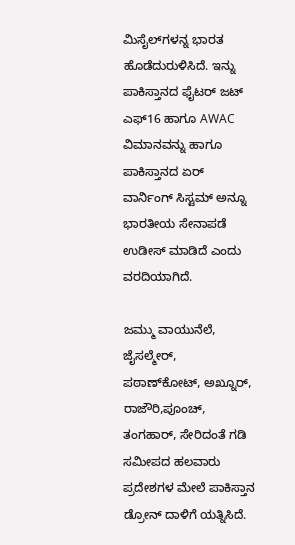ಮಿಸೈಲ್‌ಗಳನ್ನ ಭಾರತ ಹೊಡೆದುರುಳಿಸಿದೆ. ಇನ್ನು ಪಾಕಿಸ್ತಾನದ ಫೈಟರ್ ಜಟ್ ಎಫ್16 ಹಾಗೂ AWAC ವಿಮಾನವನ್ನು ಹಾಗೂ ಪಾಕಿಸ್ತಾನದ ಏರ್ ವಾರ್ನಿಂಗ್ ಸಿಸ್ಟಮ್ ಅನ್ನೂ ಭಾರತೀಯ ಸೇನಾಪಡೆ ಉಡೀಸ್ ಮಾಡಿದೆ ಎಂದು ವರದಿಯಾಗಿದೆ.

ಜಮ್ಮು ವಾಯುನೆಲೆ, ಜೈಸಲ್ಮೇರ್‌, ಪಠಾಣ್‌ಕೋಟ್‌, ಅಖ್ನೂರ್‌, ರಾಜೌರಿ,ಪೂಂಚ್‌, ತಂಗಹಾರ್‌, ಸೇರಿದಂತೆ ಗಡಿ ಸಮೀಪದ ಹಲವಾರು ಪ್ರದೇಶಗಳ ಮೇಲೆ ಪಾಕಿಸ್ತಾನ ಡ್ರೋನ್‌ ದಾಳಿಗೆ ಯತ್ನಿಸಿದೆ.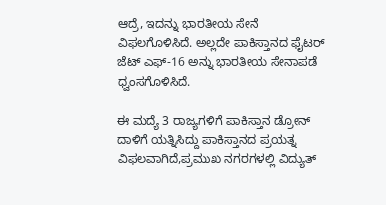ಆದ್ರೆ, ಇದನ್ನು ಭಾರತೀಯ ಸೇನೆ ವಿಫಲಗೊಳಿಸಿದೆ. ಅಲ್ಲದೇ ಪಾಕಿಸ್ತಾನದ ಫೈಟರ್ ಜೆಟ್ ಎಫ್‌-16 ಅನ್ನು ಭಾರತೀಯ ಸೇನಾಪಡೆ ಧ್ವಂಸಗೊಳಿಸಿದೆ.

ಈ ಮದ್ಯೆ 3 ರಾಜ್ಯಗಳಿಗೆ ಪಾಕಿಸ್ತಾನ ಡ್ರೋನ್ ದಾಳಿಗೆ ಯತ್ನಿಸಿದ್ದು ಪಾಕಿಸ್ತಾನದ ಪ್ರಯತ್ನ ವಿಫಲವಾಗಿದೆ,ಪ್ರಮುಖ ನಗರಗಳಲ್ಲಿ ವಿದ್ಯುತ್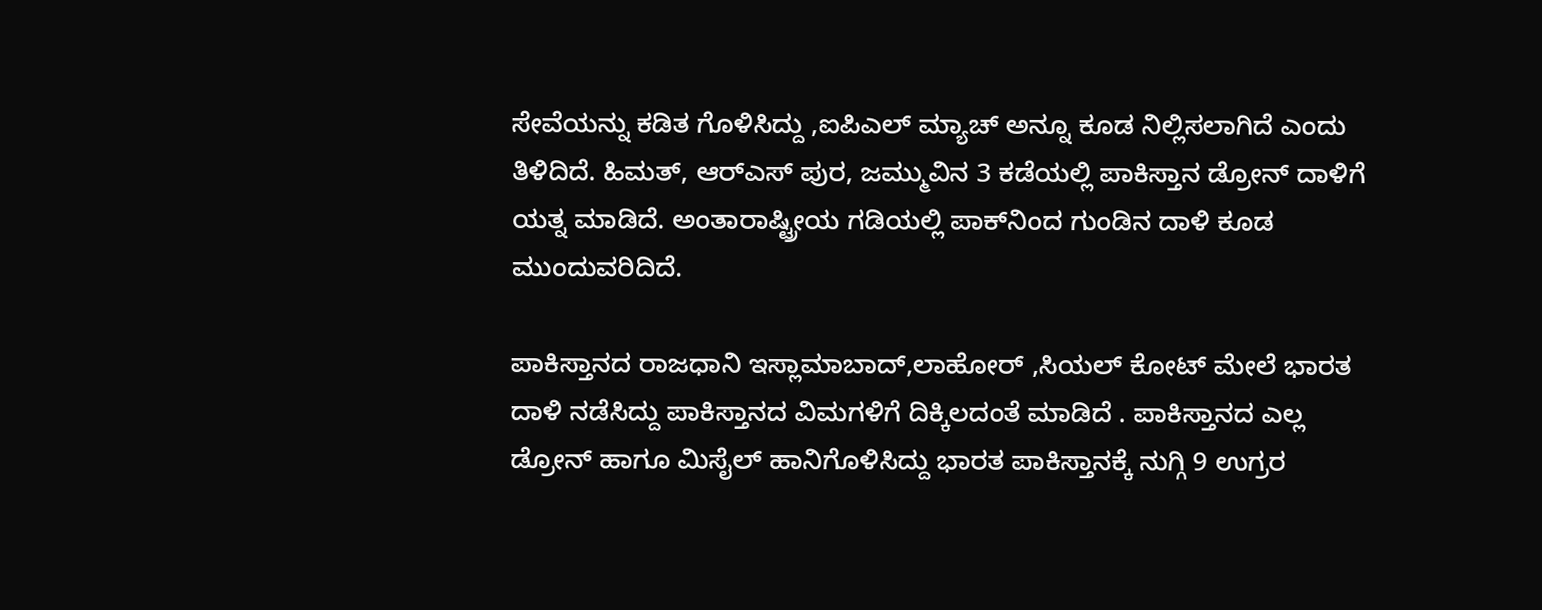ಸೇವೆಯನ್ನು ಕಡಿತ ಗೊಳಿಸಿದ್ದು ,ಐಪಿಎಲ್ ಮ್ಯಾಚ್ ಅನ್ನೂ ಕೂಡ ನಿಲ್ಲಿಸಲಾಗಿದೆ ಎಂದು ತಿಳಿದಿದೆ. ಹಿಮತ್‌, ಆರ್‌ಎಸ್‌ ಪುರ, ಜಮ್ಮುವಿನ 3 ಕಡೆಯಲ್ಲಿ ಪಾಕಿಸ್ತಾನ ಡ್ರೋನ್‌ ದಾಳಿಗೆ ಯತ್ನ ಮಾಡಿದೆ. ಅಂತಾರಾಷ್ಟ್ರೀಯ ಗಡಿಯಲ್ಲಿ ಪಾಕ್‌ನಿಂದ ಗುಂಡಿನ ದಾಳಿ ಕೂಡ ಮುಂದುವರಿದಿದೆ.

ಪಾಕಿಸ್ತಾನದ ರಾಜಧಾನಿ ಇಸ್ಲಾಮಾಬಾದ್,ಲಾಹೋರ್ ,ಸಿಯಲ್ ಕೋಟ್ ಮೇಲೆ ಭಾರತ ದಾಳಿ ನಡೆಸಿದ್ದು ಪಾಕಿಸ್ತಾನದ ವಿಮಗಳಿಗೆ ದಿಕ್ಕಿಲದಂತೆ ಮಾಡಿದೆ . ಪಾಕಿಸ್ತಾನದ ಎಲ್ಲ ಡ್ರೋನ್ ಹಾಗೂ ಮಿಸೈಲ್ ಹಾನಿಗೊಳಿಸಿದ್ದು ಭಾರತ ಪಾಕಿಸ್ತಾನಕ್ಕೆ ನುಗ್ಗಿ 9 ಉಗ್ರರ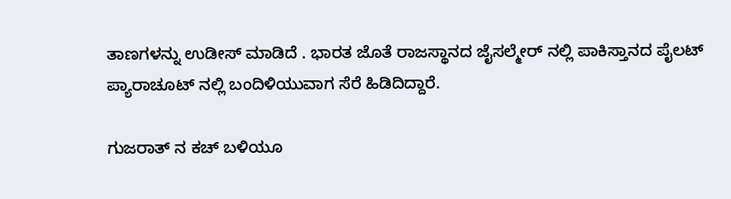ತಾಣಗಳನ್ನು ಉಡೀಸ್ ಮಾಡಿದೆ . ಭಾರತ ಜೊತೆ ರಾಜಸ್ಥಾನದ ಜೈಸಲ್ಮೇರ್ ನಲ್ಲಿ ಪಾಕಿಸ್ತಾನದ ಪೈಲಟ್ ಪ್ಯಾರಾಚೂಟ್ ನಲ್ಲಿ ಬಂದಿಳಿಯುವಾಗ ಸೆರೆ ಹಿಡಿದಿದ್ದಾರೆ.

ಗುಜರಾತ್ ನ ಕಚ್ ಬಳಿಯೂ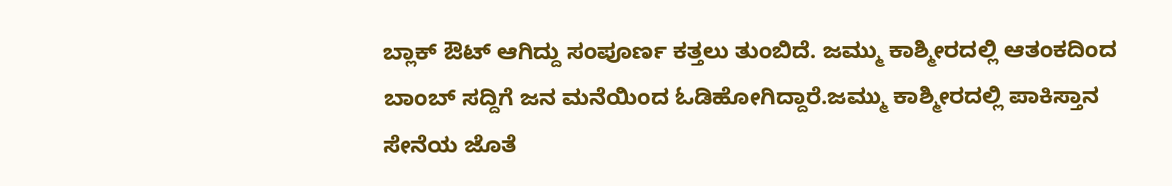ಬ್ಲಾಕ್ ಔಟ್ ಆಗಿದ್ದು ಸಂಪೂರ್ಣ ಕತ್ತಲು ತುಂಬಿದೆ. ಜಮ್ಮು ಕಾಶ್ಮೀರದಲ್ಲಿ ಆತಂಕದಿಂದ ಬಾಂಬ್ ಸದ್ದಿಗೆ ಜನ ಮನೆಯಿಂದ ಓಡಿಹೋಗಿದ್ದಾರೆ.ಜಮ್ಮು ಕಾಶ್ಮೀರದಲ್ಲಿ ಪಾಕಿಸ್ತಾನ ಸೇನೆಯ ಜೊತೆ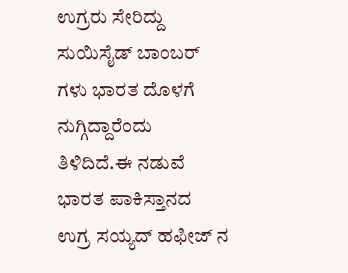ಉಗ್ರರು ಸೇರಿದ್ದು ಸುಯಿಸೈಡ್ ಬಾಂಬರ್ ಗಳು ಭಾರತ ದೊಳಗೆ ನುಗ್ಗಿದ್ದಾರೆಂದು ತಿಳಿದಿದೆ.ಈ ನಡುವೆ ಭಾರತ ಪಾಕಿಸ್ತಾನದ ಉಗ್ರ ಸಯ್ಯದ್ ಹಫೀಜ್ ನ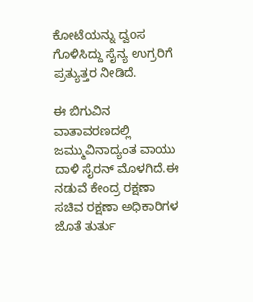ಕೋಟೆಯನ್ನು ದ್ವoಸ ಗೊಳಿಸಿದ್ದು ಸೈನ್ಯ ಉಗ್ರರಿಗೆ ಪ್ರತ್ಯುತ್ತರ ನೀಡಿದೆ.

ಈ ಬಿಗುವಿನ ವಾತಾವರಣದಲ್ಲಿ ಜಮ್ಮುವಿನಾದ್ಯಂತ ವಾಯು ದಾಳಿ ಸೈರನ್‌ ಮೊಳಗಿದೆ.ಈ ನಡುವೆ ಕೇಂದ್ರ ರಕ್ಷಣಾ ಸಚಿವ ರಕ್ಷಣಾ ಅಧಿಕಾರಿಗಳ ಜೊತೆ ತುರ್ತು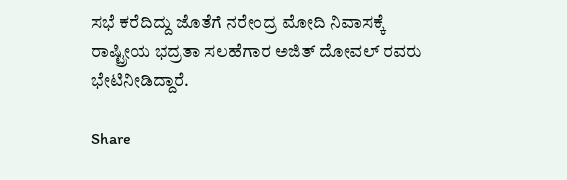ಸಭೆ ಕರೆದಿದ್ದು ಜೊತೆಗೆ ನರೇಂದ್ರ ಮೋದಿ ನಿವಾಸಕ್ಕೆ ರಾಷ್ಟ್ರೀಯ ಭದ್ರತಾ ಸಲಹೆಗಾರ ಅಜಿತ್ ದೋವಲ್ ರವರು ಭೇಟಿನೀಡಿದ್ದಾರೆ.

Share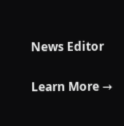News Editor

Learn More →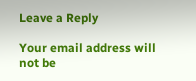Leave a Reply

Your email address will not be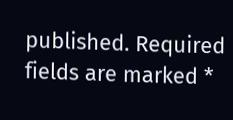published. Required fields are marked *